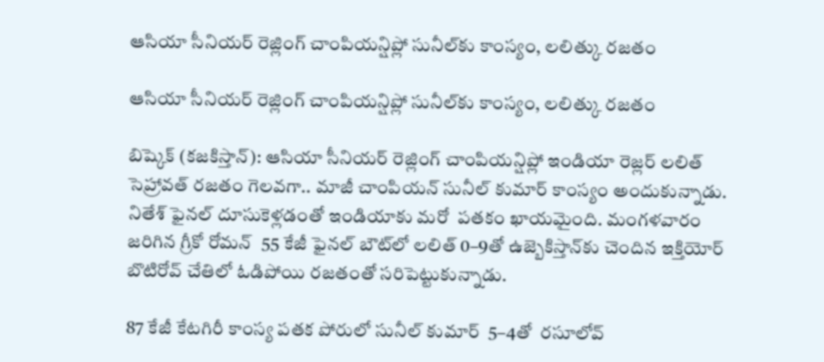ఆసియా సీనియర్ రెజ్లింగ్ చాంపియన్షిప్లో సునీల్‌‌‌‌కు కాంస్యం, లలిత్కు రజతం

ఆసియా సీనియర్ రెజ్లింగ్ చాంపియన్షిప్లో సునీల్‌‌‌‌కు కాంస్యం, లలిత్కు రజతం

బిష్కెక్ (కజకిస్తాన్‌‌‌‌): ఆసియా సీనియర్ రెజ్లింగ్ చాంపియన్షిప్లో ఇండియా రెజ్లర్ లలిత్ సెహ్రావత్ రజతం గెలవగా.. మాజీ చాంపియన్ సునీల్ కుమార్ కాంస్యం అందుకున్నాడు. నితేశ్ ఫైనల్‌‌‌‌ దూసుకెళ్లడంతో ఇండియాకు మరో  పతకం ఖాయమైంది. మంగళవారం జరిగిన గ్రీకో రోమన్  55 కేజీ ఫైనల్ బౌట్‌‌‌‌లో లలిత్ 0–9తో ఉజ్బెకిస్తాన్‌‌‌‌కు చెందిన ఇక్తియోర్ బొటిరోవ్ చేతిలో ఓడిపోయి రజతంతో సరిపెట్టుకున్నాడు.

87 కేజీ కేటగిరీ కాంస్య పతక పోరులో సునీల్ కుమార్  5–4తో  రసూలోవ్‌‌‌‌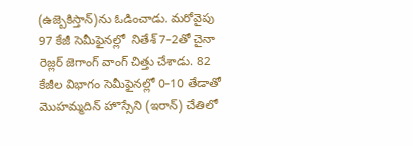(ఉజ్బెకిస్తాన్‌‌‌‌)ను ఓడించాడు. మరోవైపు 97 కేజీ సెమీఫైనల్లో  నితేశ్ 7–2తో చైనా రెజ్లర్ జెగాంగ్ వాంగ్‌‌‌‌ చిత్తు చేశాడు. 82 కేజీల విభాగం సెమీఫైనల్లో 0–10 తేడాతో మొహమ్మదిన్ హొస్సేని (ఇరాన్‌‌‌‌) చేతిలో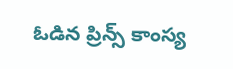ఓడిన ప్రిన్స్ కాంస్య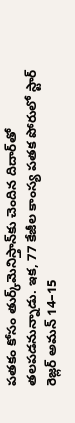పతకం కోసం తుర్క్‌‌‌‌మెనిస్తాన్‌‌‌‌కు చెందిన దిదార్‌‌‌‌తో తలపడనున్నాడు. ఇక, 77 కేజీల కాంస్య పతక పోరులో స్టార్ రెజ్లర్‌‌‌‌‌‌‌‌ అమన్ 14–15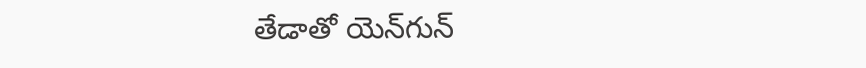తేడాతో యెన్‌‌‌‌గున్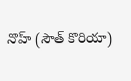నొహ్ (సౌత్ కొరియా)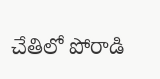చేతిలో పోరాడి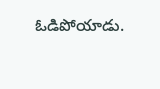ఓడిపోయాడు.